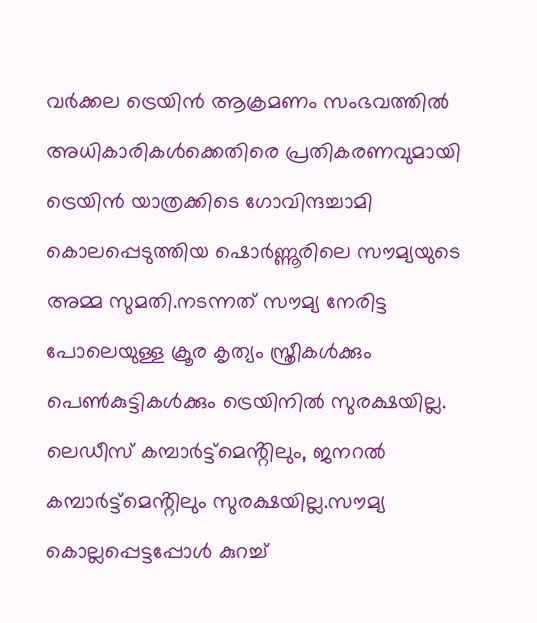വർക്കല ട്രെയിൻ ആക്രമണം സംഭവത്തിൽ അധികാരികൾക്കെതിരെ പ്രതികരണവുമായി ട്രെയിൻ യാത്രക്കിടെ ഗോവിന്ദച്ചാമി കൊലപ്പെടുത്തിയ ഷൊർണ്ണൂരിലെ സൗമ്യയുടെ അമ്മ സുമതി.നടന്നത് സൗമ്യ നേരിട്ട പോലെയുള്ള ക്രൂര കൃത്യം സ്ത്രീകൾക്കും പെൺകുട്ടികൾക്കും ട്രെയിനിൽ സുരക്ഷയില്ല.
ലെഡീസ് കമ്പാർട്ട്മെൻ്റിലും, ജനറൽ കമ്പാർട്ട്മെൻ്റിലും സുരക്ഷയില്ല.സൗമ്യ കൊല്ലപ്പെട്ടപ്പോൾ കുറച്ച്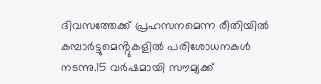ദിവസത്തേക്ക് പ്രഹസനമെന്ന രീതിയിൽ കമ്പാർട്ടുമെൻ്റുകളിൽ പരിശോധനകൾ നടന്നു.15 വർഷമായി സൗമ്യക്ക്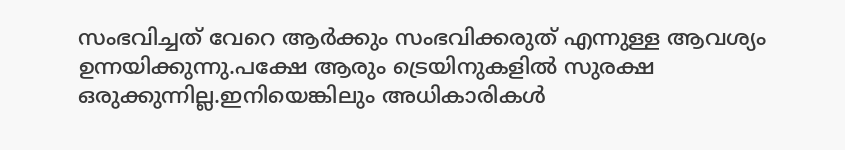സംഭവിച്ചത് വേറെ ആർക്കും സംഭവിക്കരുത് എന്നുള്ള ആവശ്യം ഉന്നയിക്കുന്നു.പക്ഷേ ആരും ട്രെയിനുകളിൽ സുരക്ഷ ഒരുക്കുന്നില്ല.ഇനിയെങ്കിലും അധികാരികൾ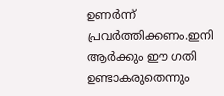ഉണർന്ന് പ്രവർത്തിക്കണം.ഇനി ആർക്കും ഈ ഗതി ഉണ്ടാകരുതെന്നും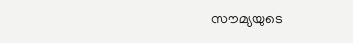സൗമ്യയുടെ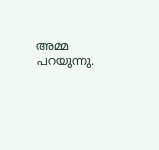അമ്മ പറയുന്നു.